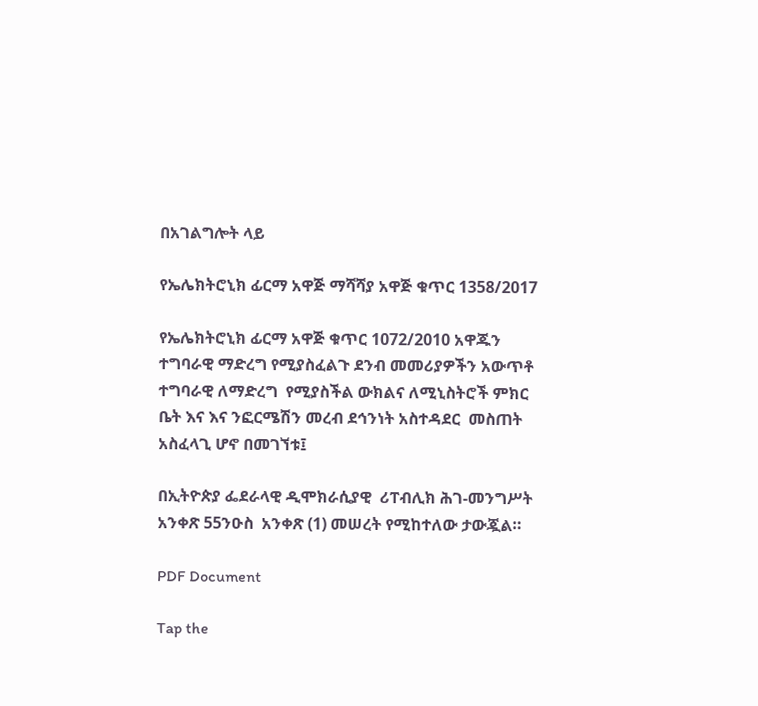በአገልግሎት ላይ

የኤሌክትሮኒክ ፊርማ አዋጅ ማሻሻያ አዋጅ ቁጥር 1358/2017

የኤሌክትሮኒክ ፊርማ አዋጅ ቁጥር 1072/2010 አዋጁን ተግባራዊ ማድረግ የሚያስፈልጉ ደንብ መመሪያዎችን አውጥቶ ተግባራዊ ለማድረግ  የሚያስችል ውክልና ለሚኒስትሮች ምክር ቤት እና እና ንፎርሜሽን መረብ ደኅንነት አስተዳደር  መስጠት አስፈላጊ ሆኖ በመገኘቱ፤

በኢትዮጵያ ፌደራላዊ ዲሞክራሲያዊ  ሪፐብሊክ ሕገ-መንግሥት አንቀጽ 55ንዑስ  አንቀጽ (1) መሠረት የሚከተለው ታውጇል።

PDF Document

Tap the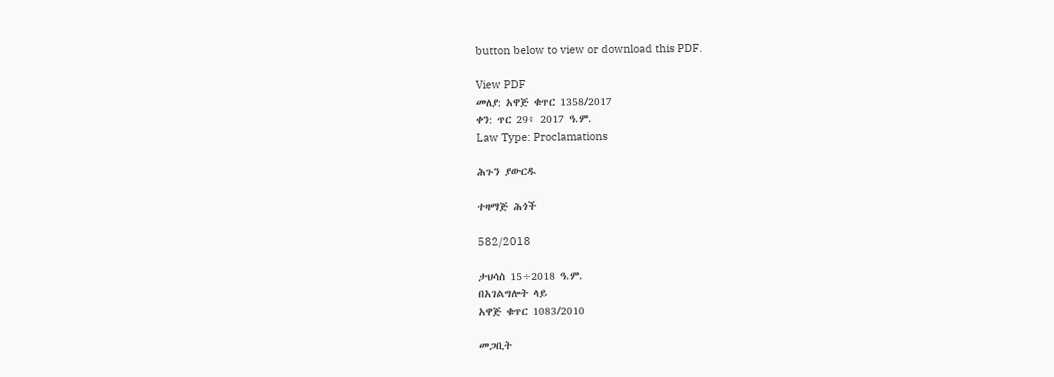button below to view or download this PDF.

View PDF
መለያ: አዋጅ ቁጥር 1358/2017
ቀን: ጥር 29፥ 2017 ዓ.ም.
Law Type: Proclamations

ሕጉን ያውርዱ

ተዛማጅ ሕጎች

582/2018

ታህሳስ 15÷2018 ዓ.ም.
በአገልግሎት ላይ
አዋጅ ቁጥር 1083/2010

መጋቢት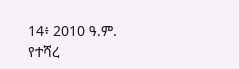14፥ 2010 ዓ.ም.
የተሻረ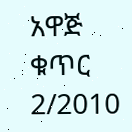አዋጅ ቁጥር 2/2010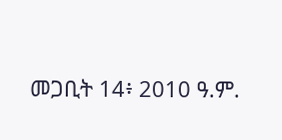መጋቢት 14፥ 2010 ዓ.ም.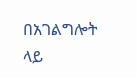በአገልግሎት ላይ